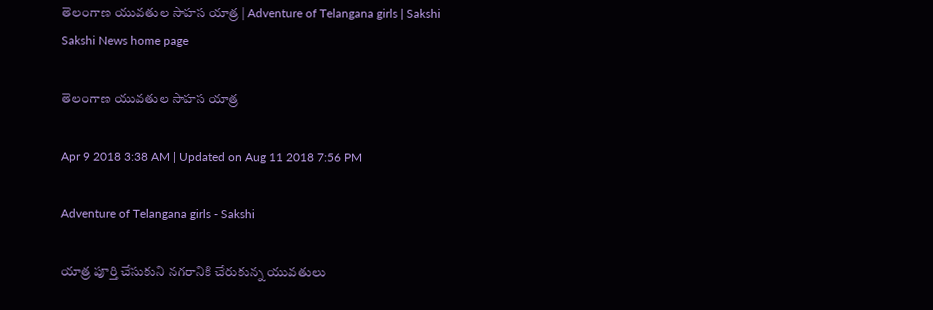తెలంగాణ యువతుల సాహస యాత్ర | Adventure of Telangana girls | Sakshi
Sakshi News home page

తెలంగాణ యువతుల సాహస యాత్ర

Apr 9 2018 3:38 AM | Updated on Aug 11 2018 7:56 PM

Adventure of Telangana girls - Sakshi

యాత్ర పూర్తి చేసుకుని నగరానికి చేరుకున్న యువతులు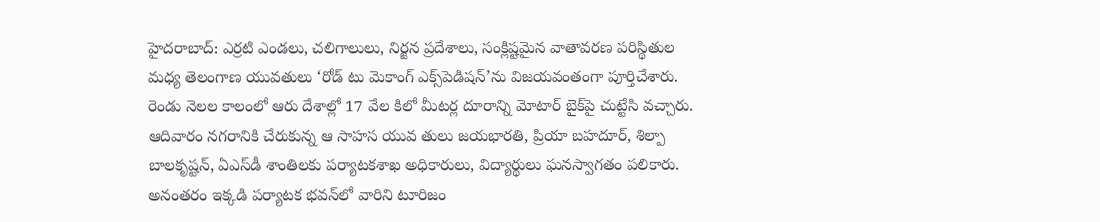హైదరాబాద్‌: ఎర్రటి ఎండలు, చలిగాలులు, నిర్జన ప్రదేశాలు, సంక్లిష్టమైన వాతావరణ పరిస్థితుల మధ్య తెలంగాణ యువతులు ‘రోడ్‌ టు మెకాంగ్‌ ఎక్స్‌పెడిషన్‌’ను విజయవంతంగా పూర్తిచేశారు. రెండు నెలల కాలంలో ఆరు దేశాల్లో 17 వేల కిలో మీటర్ల దూరాన్ని మోటార్‌ బైక్‌పై చుట్టేసి వచ్చారు. ఆదివారం నగరానికి చేరుకున్న ఆ సాహస యువ తులు జయభారతి, ప్రియా బహదూర్, శిల్పా బాలకృష్టన్, ఏఎస్‌డీ శాంతిలకు పర్యాటకశాఖ అధికారులు, విద్యార్థులు ఘనస్వాగతం పలికారు. అనంతరం ఇక్కడి పర్యాటక భవన్‌లో వారిని టూరిజం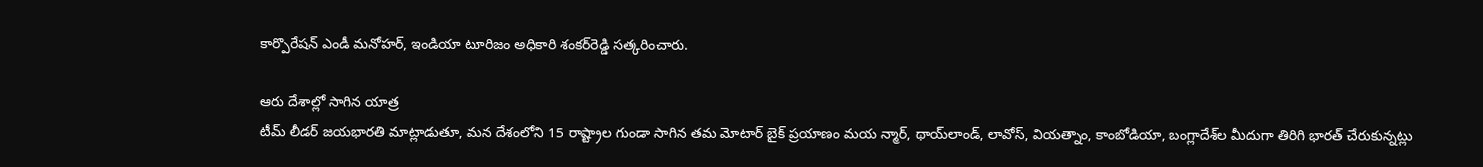కార్పొరేషన్‌ ఎండీ మనోహర్, ఇండియా టూరిజం అధికారి శంకర్‌రెడ్డి సత్కరించారు.

ఆరు దేశాల్లో సాగిన యాత్ర
టీమ్‌ లీడర్‌ జయభారతి మాట్లాడుతూ, మన దేశంలోని 15 రాష్ట్రాల గుండా సాగిన తమ మోటార్‌ బైక్‌ ప్రయాణం మయ న్మార్, థాయ్‌లాండ్, లావోస్, వియత్నాం, కాంబోడియా, బంగ్లాదేశ్‌ల మీదుగా తిరిగి భారత్‌ చేరుకున్నట్లు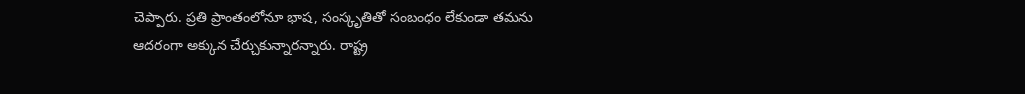చెప్పారు. ప్రతి ప్రాంతంలోనూ భాష, సంస్కృతితో సంబంధం లేకుండా తమను ఆదరంగా అక్కున చేర్చుకున్నారన్నారు. రాష్ట్ర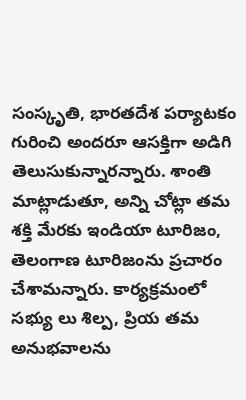సంస్కృతి, భారతదేశ పర్యాటకం గురించి అందరూ ఆసక్తిగా అడిగి తెలుసుకున్నారన్నారు. శాంతి మాట్లాడుతూ, అన్ని చోట్లా తమ శక్తి మేరకు ఇండియా టూరిజం, తెలంగాణ టూరిజంను ప్రచారం చేశామన్నారు. కార్యక్రమంలో సభ్యు లు శిల్ప, ప్రియ తమ అనుభవాలను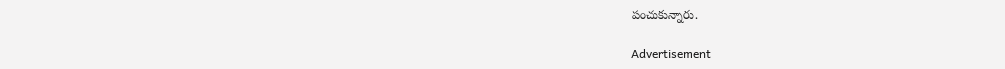పంచుకున్నారు.

Advertisement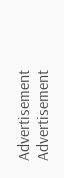Advertisement
Advertisement